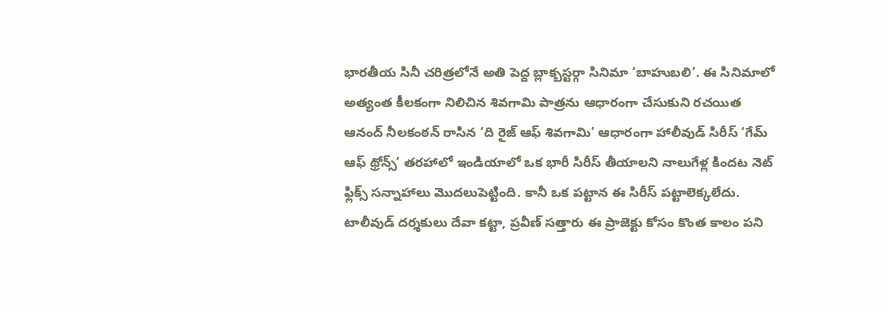భారతీయ సినీ చరిత్రలోనే అతి పెద్ద బ్లాక్బస్టర్గా సినిమా ‘బాహుబలి’. ఈ సినిమాలో అత్యంత కీలకంగా నిలిచిన శివగామి పాత్రను ఆధారంగా చేసుకుని రచయిత ఆనంద్ నీలకంఠన్ రాసిన ‘ది రైజ్ ఆఫ్ శివగామి’ ఆధారంగా హాలీవుడ్ సిరీస్ ‘గేమ్ ఆఫ్ థ్రోన్స్’ తరహాలో ఇండియాలో ఒక భారీ సిరీస్ తీయాలని నాలుగేళ్ల కిందట నెట్ ఫ్లిక్స్ సన్నాహాలు మొదలుపెట్టింది. కానీ ఒక పట్టాన ఈ సిరీస్ పట్టాలెక్కలేదు. టాలీవుడ్ దర్శకులు దేవా కట్టా, ప్రవీణ్ సత్తారు ఈ ప్రాజెక్టు కోసం కొంత కాలం పని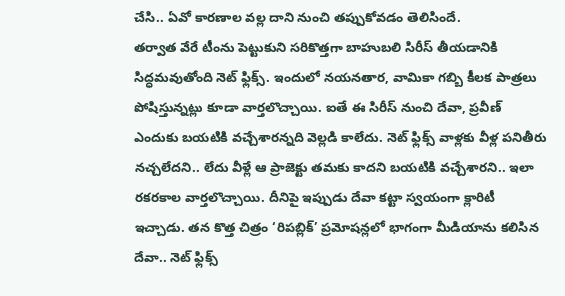చేసి.. ఏవో కారణాల వల్ల దాని నుంచి తప్పుకోవడం తెలిసిందే.
తర్వాత వేరే టీంను పెట్టుకుని సరికొత్తగా బాహుబలి సిరీస్ తీయడానికి సిద్ధమవుతోంది నెట్ ఫ్లిక్స్. ఇందులో నయనతార, వామికా గబ్బి కీలక పాత్రలు పోషిస్తున్నట్లు కూడా వార్తలొచ్చాయి. ఐతే ఈ సిరీస్ నుంచి దేవా, ప్రవీణ్ ఎందుకు బయటికి వచ్చేశారన్నది వెల్లడి కాలేదు. నెట్ ఫ్లిక్స్ వాళ్లకు వీళ్ల పనితీరు నచ్చలేదని.. లేదు వీళ్లే ఆ ప్రాజెక్టు తమకు కాదని బయటికి వచ్చేశారని.. ఇలా రకరకాల వార్తలొచ్చాయి. దీనిపై ఇప్పుడు దేవా కట్టా స్వయంగా క్లారిటీ ఇచ్చాడు. తన కొత్త చిత్రం ‘రిపబ్లిక్’ ప్రమోషన్లలో భాగంగా మీడియాను కలిసిన దేవా.. నెట్ ఫ్లిక్స్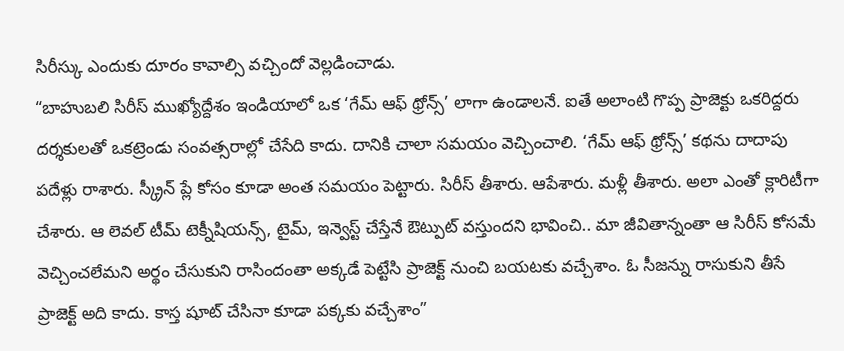సిరీస్కు ఎందుకు దూరం కావాల్సి వచ్చిందో వెల్లడించాడు.
“బాహుబలి సిరీస్ ముఖ్యోద్దేశం ఇండియాలో ఒక ‘గేమ్ ఆఫ్ థ్రోన్స్’ లాగా ఉండాలనే. ఐతే అలాంటి గొప్ప ప్రాజెక్టు ఒకరిద్దరు దర్శకులతో ఒకట్రెండు సంవత్సరాల్లో చేసేది కాదు. దానికి చాలా సమయం వెచ్చించాలి. ‘గేమ్ ఆఫ్ థ్రోన్స్’ కథను దాదాపు పదేళ్లు రాశారు. స్క్రీన్ ప్లే కోసం కూడా అంత సమయం పెట్టారు. సిరీస్ తీశారు. ఆపేశారు. మళ్లీ తీశారు. అలా ఎంతో క్లారిటీగా చేశారు. ఆ లెవల్ టీమ్ టెక్నీషియన్స్, టైమ్, ఇన్వెస్ట్ చేస్తేనే ఔట్పుట్ వస్తుందని భావించి.. మా జీవితాన్నంతా ఆ సిరీస్ కోసమే వెచ్చించలేమని అర్థం చేసుకుని రాసిందంతా అక్కడే పెట్టేసి ప్రాజెక్ట్ నుంచి బయటకు వచ్చేశాం. ఓ సీజన్ను రాసుకుని తీసే ప్రాజెక్ట్ అది కాదు. కాస్త షూట్ చేసినా కూడా పక్కకు వచ్చేశాం”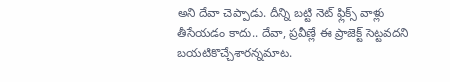అని దేవా చెప్పాడు. దీన్ని బట్టి నెట్ ఫ్లిక్స్ వాళ్లు తీసేయడం కాదు.. దేవా, ప్రవీణ్లే ఈ ప్రాజెక్ట్ సెట్టవదని బయటికొచ్చేశారన్నమాట.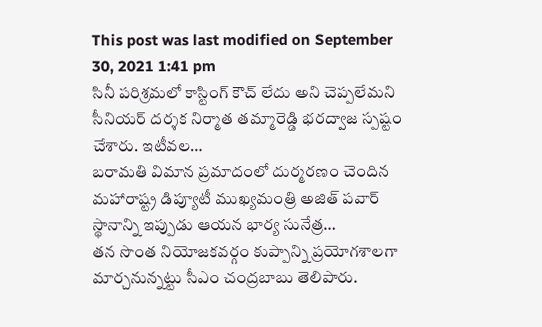This post was last modified on September 30, 2021 1:41 pm
సినీ పరిశ్రమలో కాస్టింగ్ కౌచ్ లేదు అని చెప్పలేమని సీనియర్ దర్శక నిర్మాత తమ్మారెడ్డి భరద్వాజ స్పష్టం చేశారు. ఇటీవల…
బరామతి విమాన ప్రమాదంలో దుర్మరణం చెందిన మహారాష్ట్ర డిప్యూటీ ముఖ్యమంత్రి అజిత్ పవార్ స్థానాన్ని ఇప్పుడు ఆయన భార్య సునేత్ర…
తన సొంత నియోజకవర్గం కుప్పాన్ని ప్రయోగశాలగా మార్చనున్నట్టు సీఎం చంద్రబాబు తెలిపారు.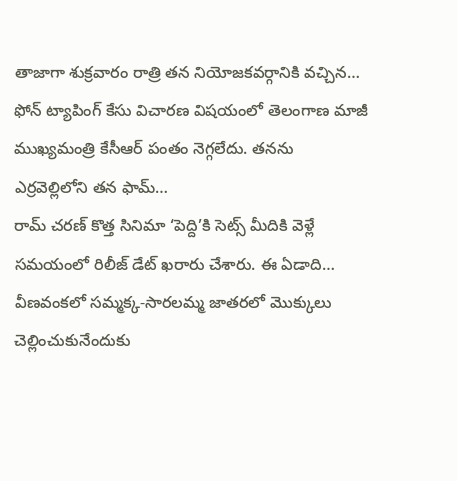తాజాగా శుక్రవారం రాత్రి తన నియోజకవర్గానికి వచ్చిన…
ఫోన్ ట్యాపింగ్ కేసు విచారణ విషయంలో తెలంగాణ మాజీ ముఖ్యమంత్రి కేసీఆర్ పంతం నెగ్గలేదు. తనను ఎర్రవెల్లిలోని తన ఫామ్…
రామ్ చరణ్ కొత్త సినిమా ‘పెద్ది’కి సెట్స్ మీదికి వెళ్లే సమయంలో రిలీజ్ డేట్ ఖరారు చేశారు. ఈ ఏడాది…
వీణవంకలో సమ్మక్క-సారలమ్మ జాతరలో మొక్కులు చెల్లించుకునేందుకు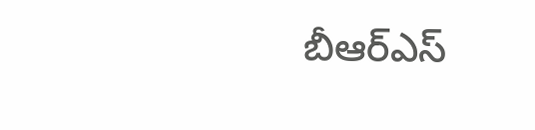బీఆర్ఎస్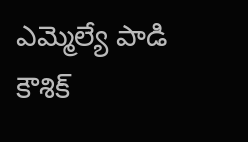ఎమ్మెల్యే పాడి కౌశిక్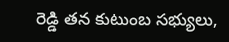రెడ్డి తన కుటుంబ సభ్యులు,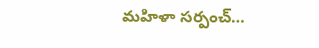మహిళా సర్పంచ్…